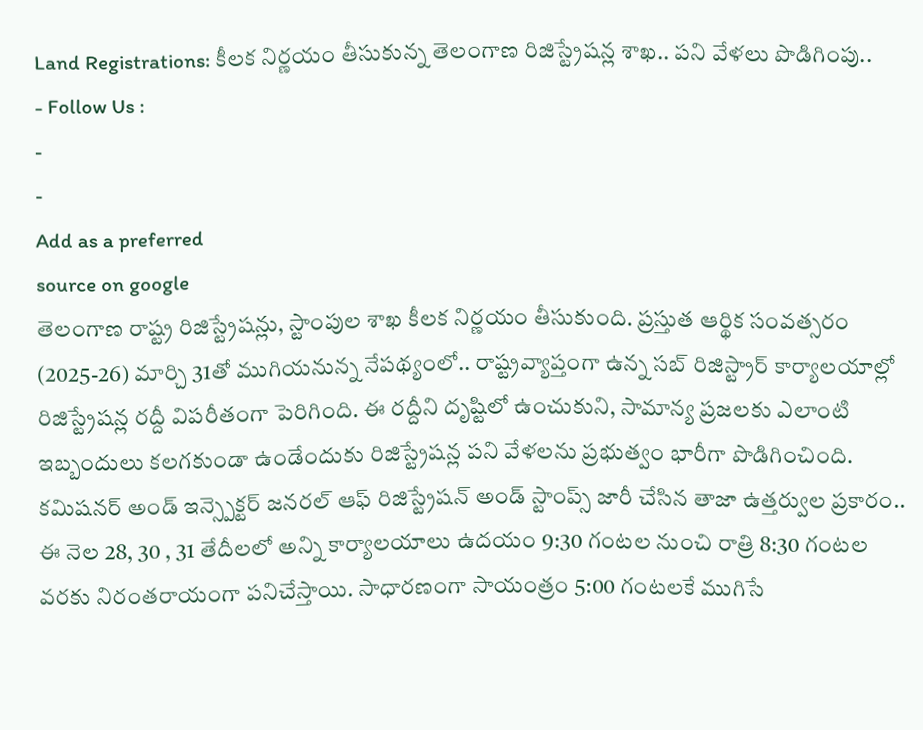Land Registrations: కీలక నిర్ణయం తీసుకున్న తెలంగాణ రిజిస్ట్రేషన్ల శాఖ.. పని వేళలు పొడిగింపు..
- Follow Us :
-
-
Add as a preferred
source on google
తెలంగాణ రాష్ట్ర రిజిస్ట్రేషన్లు, స్టాంపుల శాఖ కీలక నిర్ణయం తీసుకుంది. ప్రస్తుత ఆర్థిక సంవత్సరం (2025-26) మార్చి 31తో ముగియనున్న నేపథ్యంలో.. రాష్ట్రవ్యాప్తంగా ఉన్న సబ్ రిజిస్ట్రార్ కార్యాలయాల్లో రిజిస్ట్రేషన్ల రద్దీ విపరీతంగా పెరిగింది. ఈ రద్దీని దృష్టిలో ఉంచుకుని, సామాన్య ప్రజలకు ఎలాంటి ఇబ్బందులు కలగకుండా ఉండేందుకు రిజిస్ట్రేషన్ల పని వేళలను ప్రభుత్వం భారీగా పొడిగించింది.
కమిషనర్ అండ్ ఇన్స్పెక్టర్ జనరల్ ఆఫ్ రిజిస్ట్రేషన్ అండ్ స్టాంప్స్ జారీ చేసిన తాజా ఉత్తర్వుల ప్రకారం.. ఈ నెల 28, 30 , 31 తేదీలలో అన్ని కార్యాలయాలు ఉదయం 9:30 గంటల నుంచి రాత్రి 8:30 గంటల వరకు నిరంతరాయంగా పనిచేస్తాయి. సాధారణంగా సాయంత్రం 5:00 గంటలకే ముగిసే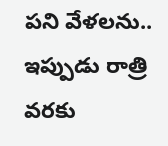పని వేళలను.. ఇప్పుడు రాత్రి వరకు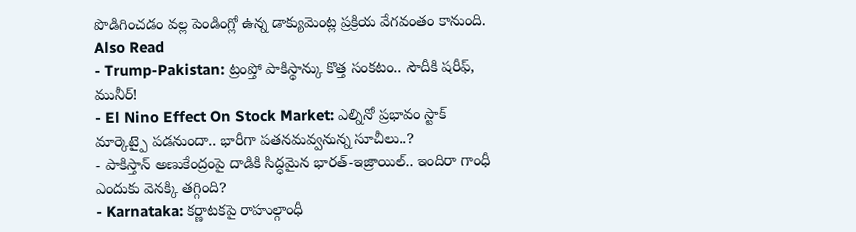పొడిగించడం వల్ల పెండింగ్లో ఉన్న డాక్యుమెంట్ల ప్రక్రియ వేగవంతం కానుంది.
Also Read
- Trump-Pakistan: ట్రంప్తో పాకిస్థాన్కు కొత్త సంకటం.. సౌదీకి షరీఫ్, మునీర్!
- El Nino Effect On Stock Market: ఎల్నినో ప్రభావం స్టాక్ మార్కెట్పై పడనుందా.. భారీగా పతనమవ్వనున్న సూచీలు..?
- పాకిస్తాన్ అణుకేంద్రంపై దాడికి సిద్ధమైన భారత్-ఇజ్రాయిల్.. ఇందిరా గాంధీ ఎందుకు వెనక్కి తగ్గింది?
- Karnataka: కర్ణాటకపై రాహుల్గాంధీ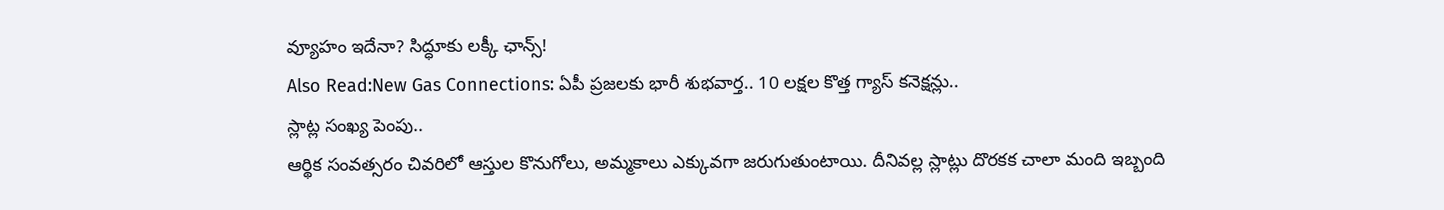వ్యూహం ఇదేనా? సిద్ధూకు లక్కీ ఛాన్స్!
Also Read:New Gas Connections: ఏపీ ప్రజలకు భారీ శుభవార్త.. 10 లక్షల కొత్త గ్యాస్ కనెక్షన్లు..
స్లాట్ల సంఖ్య పెంపు..
ఆర్థిక సంవత్సరం చివరిలో ఆస్తుల కొనుగోలు, అమ్మకాలు ఎక్కువగా జరుగుతుంటాయి. దీనివల్ల స్లాట్లు దొరకక చాలా మంది ఇబ్బంది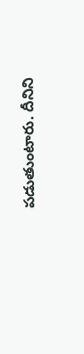పడుతుంటారు. దీనిని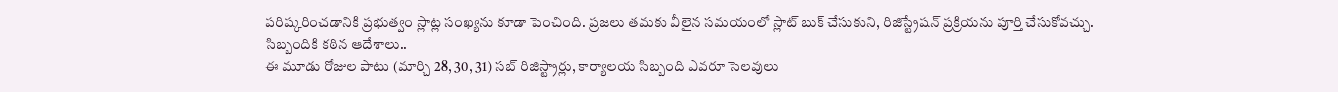పరిష్కరించడానికి ప్రభుత్వం స్లాట్ల సంఖ్యను కూడా పెంచింది. ప్రజలు తమకు వీలైన సమయంలో స్లాట్ బుక్ చేసుకుని, రిజిస్ట్రేషన్ ప్రక్రియను పూర్తి చేసుకోవచ్చు.
సిబ్బందికి కఠిన ఆదేశాలు..
ఈ మూడు రోజుల పాటు (మార్చి 28, 30, 31) సబ్ రిజిస్ట్రార్లు, కార్యాలయ సిబ్బంది ఎవరూ సెలవులు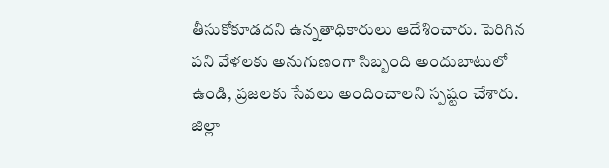తీసుకోకూడదని ఉన్నతాధికారులు ఆదేశించారు. పెరిగిన పని వేళలకు అనుగుణంగా సిబ్బంది అందుబాటులో ఉండి, ప్రజలకు సేవలు అందించాలని స్పష్టం చేశారు. జిల్లా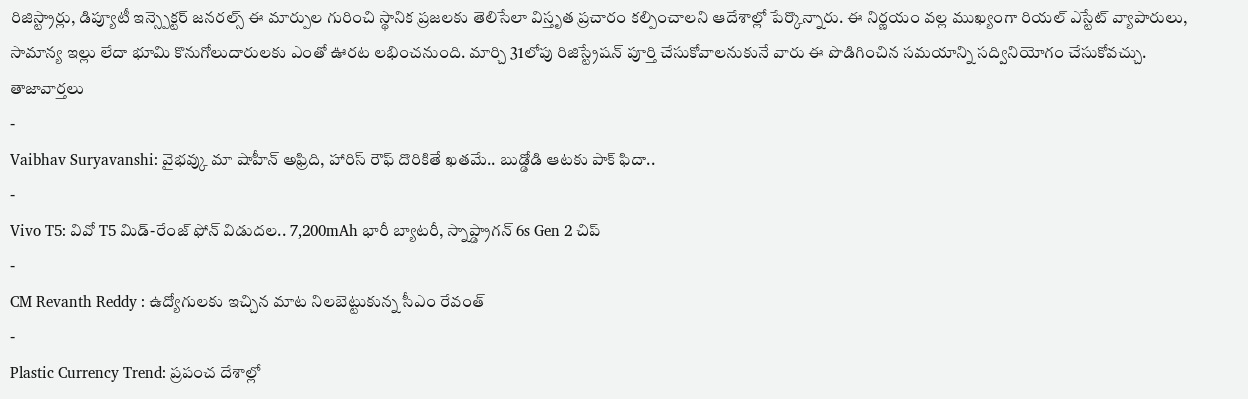రిజిస్ట్రార్లు, డిప్యూటీ ఇన్స్పెక్టర్ జనరల్స్ ఈ మార్పుల గురించి స్థానిక ప్రజలకు తెలిసేలా విస్తృత ప్రచారం కల్పించాలని ఆదేశాల్లో పేర్కొన్నారు. ఈ నిర్ణయం వల్ల ముఖ్యంగా రియల్ ఎస్టేట్ వ్యాపారులు, సామాన్య ఇల్లు లేదా భూమి కొనుగోలుదారులకు ఎంతో ఊరట లభించనుంది. మార్చి 31లోపు రిజిస్ట్రేషన్ పూర్తి చేసుకోవాలనుకునే వారు ఈ పొడిగించిన సమయాన్ని సద్వినియోగం చేసుకోవచ్చు.
తాజావార్తలు
-
Vaibhav Suryavanshi: వైభవ్కు మా షాహీన్ అఫ్రిది, హారిస్ రౌఫ్ దొరికితే ఖతమే.. బుడ్డోడి ఆటకు పాక్ ఫిదా..
-
Vivo T5: వివో T5 మిడ్-రేంజ్ ఫోన్ విడుదల.. 7,200mAh భారీ బ్యాటరీ, స్నాప్డ్రాగన్ 6s Gen 2 చిప్
-
CM Revanth Reddy : ఉద్యోగులకు ఇచ్చిన మాట నిలబెట్టుకున్న సీఎం రేవంత్
-
Plastic Currency Trend: ప్రపంచ దేశాల్లో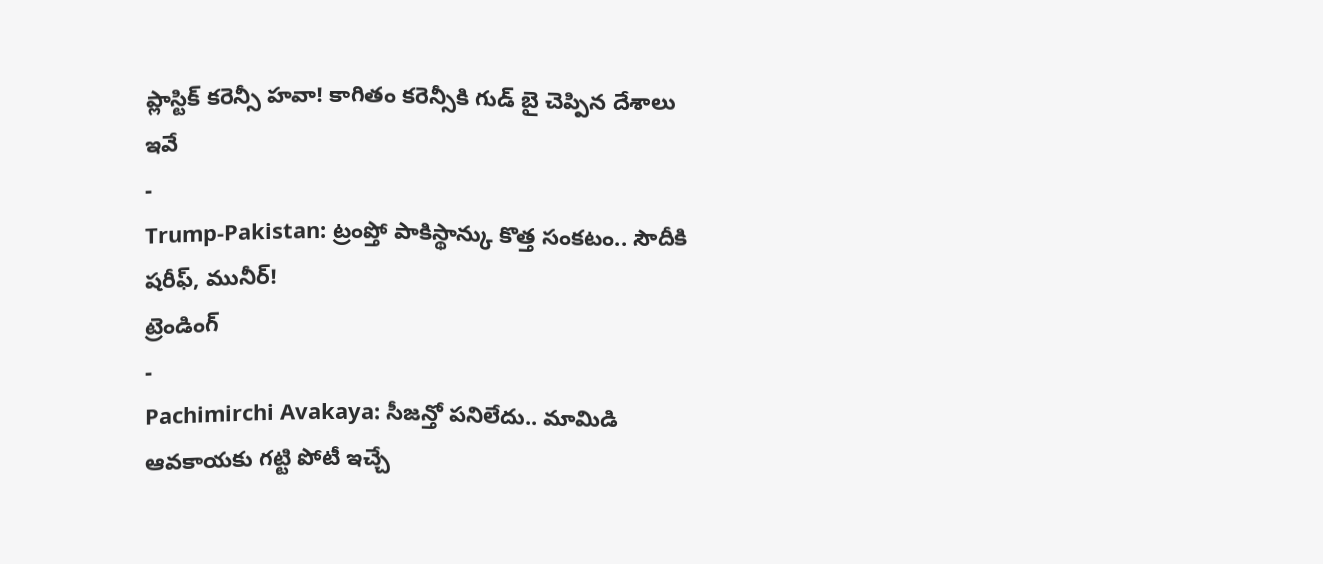ప్లాస్టిక్ కరెన్సీ హవా! కాగితం కరెన్సీకి గుడ్ బై చెప్పిన దేశాలు ఇవే
-
Trump-Pakistan: ట్రంప్తో పాకిస్థాన్కు కొత్త సంకటం.. సౌదీకి షరీఫ్, మునీర్!
ట్రెండింగ్
-
Pachimirchi Avakaya: సీజన్తో పనిలేదు.. మామిడి ఆవకాయకు గట్టి పోటీ ఇచ్చే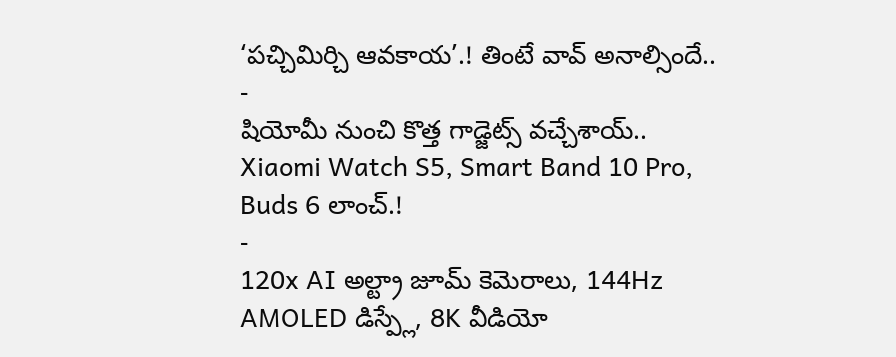‘పచ్చిమిర్చి ఆవకాయ’.! తింటే వావ్ అనాల్సిందే..
-
షియోమీ నుంచి కొత్త గాడ్జెట్స్ వచ్చేశాయ్.. Xiaomi Watch S5, Smart Band 10 Pro, Buds 6 లాంచ్.!
-
120x AI అల్ట్రా జూమ్ కెమెరాలు, 144Hz AMOLED డిస్ప్లే, 8K వీడియో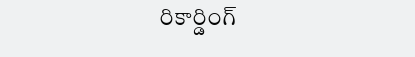రికార్డింగ్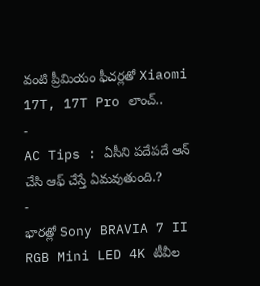వంటి ప్రీమియం ఫీచర్లతో Xiaomi 17T, 17T Pro లాంచ్..
-
AC Tips : ఏసీని పదేపదే ఆన్ చేసి ఆఫ్ చేస్తే ఏమవుతుంది.?
-
భారత్లో Sony BRAVIA 7 II RGB Mini LED 4K టీవీల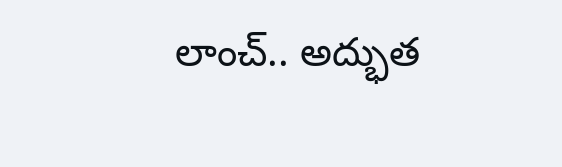లాంచ్.. అద్భుత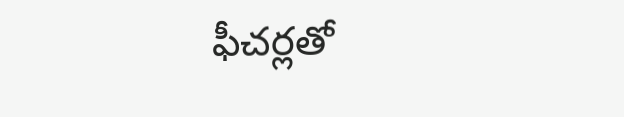ఫీచర్లతో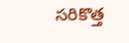సరికొత్త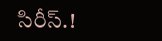సిరీస్.!